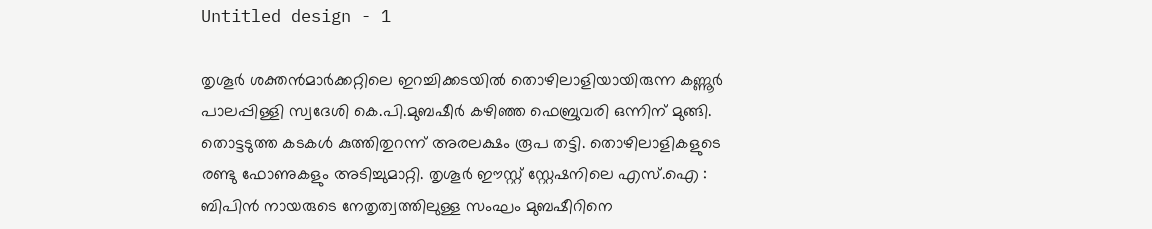Untitled design - 1

തൃശൂര്‍ ശക്തന്‍മാര്‍ക്കറ്റിലെ ഇറച്ചിക്കടയില്‍ തൊഴിലാളിയായിരുന്ന കണ്ണൂര്‍ പാലപ്പിള്ളി സ്വദേശി കെ.പി.മുബഷീര്‍ കഴിഞ്ഞ ഫെബ്രുവരി ഒന്നിന് മുങ്ങി. തൊട്ടടുത്ത കടകള്‍ കുത്തിതുറന്ന് അരലക്ഷം രൂപ തട്ടി. തൊഴിലാളികളുടെ രണ്ടു ഫോണുകളും അടിച്ചുമാറ്റി. തൃശൂര്‍ ഈസ്റ്റ് സ്റ്റേഷനിലെ എസ്.ഐ : ബിപിന്‍ നായരുടെ നേതൃത്വത്തിലുള്ള സംഘം മുബഷീറിനെ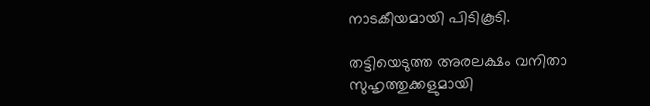നാടകീയമായി പിടികൂടി.

തട്ടിയെടുത്ത അരലക്ഷം വനിതാ സുഹൃത്തുക്കളുമായി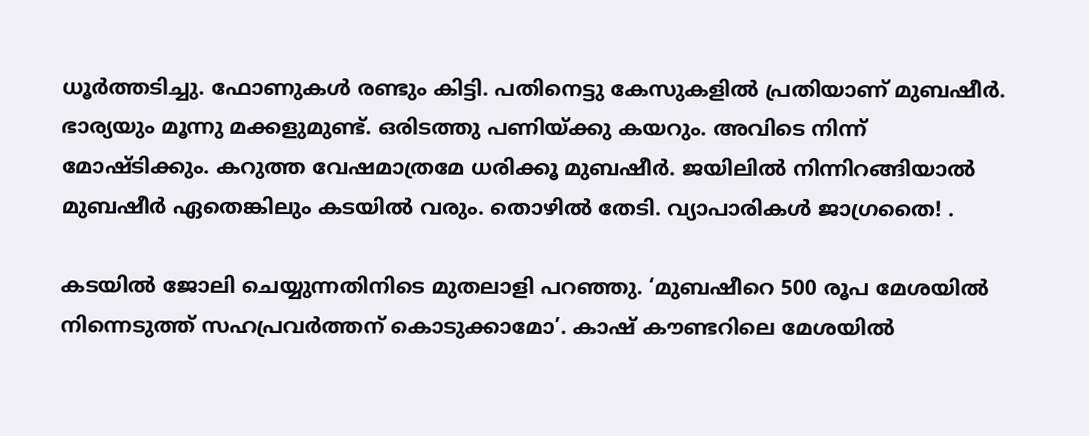ധൂര്‍ത്തടിച്ചു. ഫോണുകള്‍ രണ്ടും കിട്ടി. പതിനെട്ടു കേസുകളില്‍ പ്രതിയാണ് മുബഷീര്‍. ഭാര്യയും മൂന്നു മക്കളുമുണ്ട്. ഒരിടത്തു പണിയ്ക്കു കയറും. അവിടെ നിന്ന് മോഷ്ടിക്കും. കറുത്ത വേഷമാത്രമേ ധരിക്കൂ മുബഷീര്‍. ജയിലില്‍ നിന്നിറങ്ങിയാല്‍ മുബഷീര്‍ ഏതെങ്കിലും കടയില്‍ വരും. തൊഴില്‍ തേടി. വ്യാപാരികള്‍ ജാഗ്രതൈ! .

കടയില്‍ ജോലി ചെയ്യുന്നതിനിടെ മുതലാളി പറഞ്ഞു. ‘മുബഷീറെ 500 രൂപ മേശയില്‍ നിന്നെടുത്ത് സഹപ്രവര്‍ത്തന് കൊടുക്കാമോ’. കാഷ് കൗണ്ടറിലെ മേശയില്‍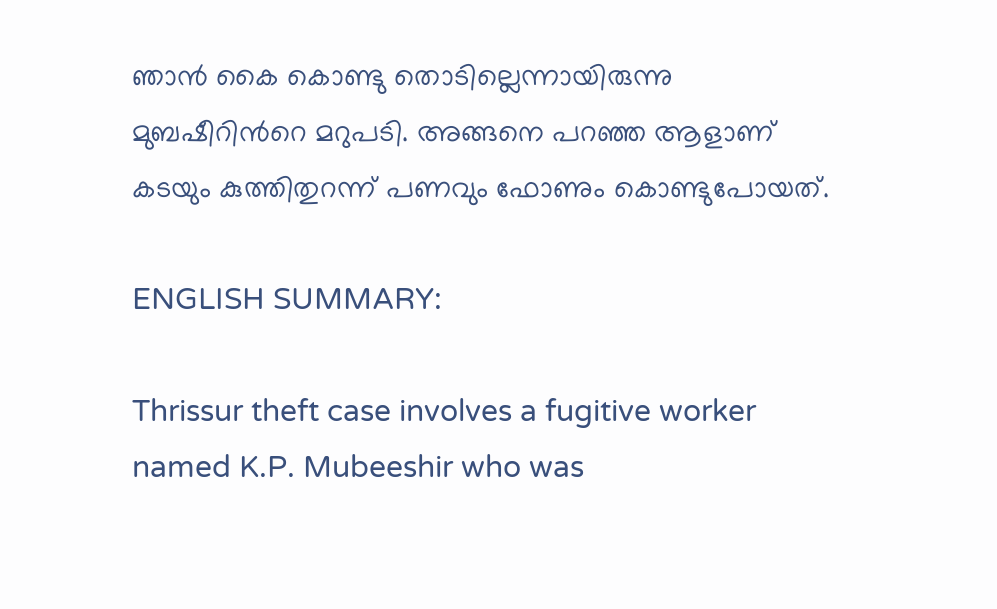ഞാന്‍ കൈ കൊണ്ടു തൊടില്ലെന്നായിരുന്നു മുബഷീറിന്‍റെ മറുപടി. അങ്ങനെ പറഞ്ഞ ആളാണ് കടയും കുത്തിതുറന്ന് പണവും ഫോണും കൊണ്ടുപോയത്.

ENGLISH SUMMARY:

Thrissur theft case involves a fugitive worker named K.P. Mubeeshir who was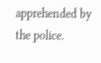apprehended by the police.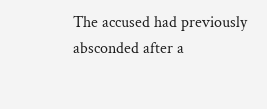The accused had previously absconded after a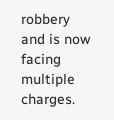robbery and is now facing multiple charges.